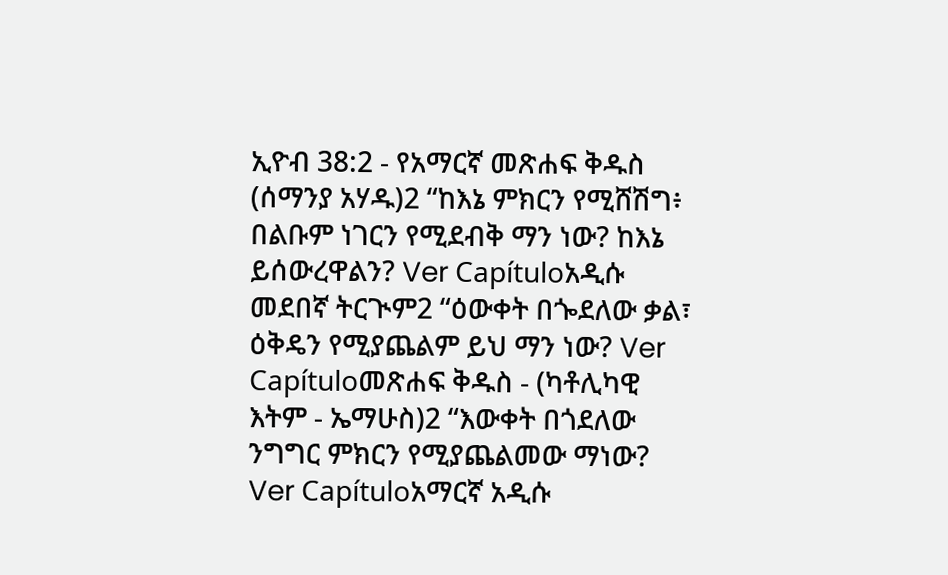ኢዮብ 38:2 - የአማርኛ መጽሐፍ ቅዱስ (ሰማንያ አሃዱ)2 “ከእኔ ምክርን የሚሸሽግ፥ በልቡም ነገርን የሚደብቅ ማን ነው? ከእኔ ይሰውረዋልን? Ver Capítuloአዲሱ መደበኛ ትርጒም2 “ዕውቀት በጐደለው ቃል፣ ዕቅዴን የሚያጨልም ይህ ማን ነው? Ver Capítuloመጽሐፍ ቅዱስ - (ካቶሊካዊ እትም - ኤማሁስ)2 “እውቀት በጎደለው ንግግር ምክርን የሚያጨልመው ማነው? Ver Capítuloአማርኛ አዲሱ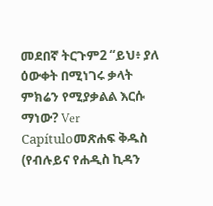መደበኛ ትርጉም2 “ይህ፥ ያለ ዕውቀት በሚነገሩ ቃላት ምክሬን የሚያቃልል እርሱ ማነው? Ver Capítuloመጽሐፍ ቅዱስ (የብሉይና የሐዲስ ኪዳን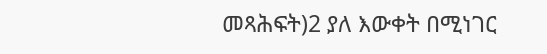መጻሕፍት)2 ያለ እውቀት በሚነገር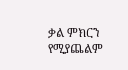ቃል ምክርን የሚያጨልም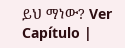ይህ ማነው? Ver Capítulo |